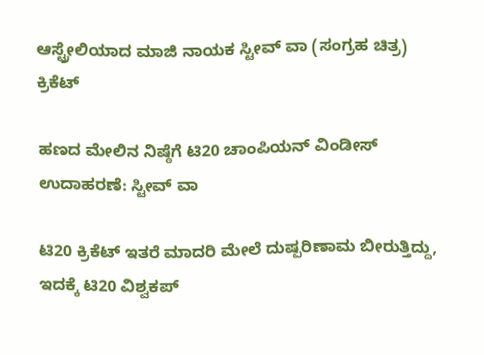ಆಸ್ಟ್ರೇಲಿಯಾದ ಮಾಜಿ ನಾಯಕ ಸ್ಟೀವ್ ವಾ (ಸಂಗ್ರಹ ಚಿತ್ರ)
ಕ್ರಿಕೆಟ್

ಹಣದ ಮೇಲಿನ ನಿಷ್ಠೆಗೆ ಟಿ20 ಚಾಂಪಿಯನ್ ವಿಂಡೀಸ್ ಉದಾಹರಣೆ: ಸ್ಟೀವ್ ವಾ

ಟಿ20 ಕ್ರಿಕೆಟ್ ಇತರೆ ಮಾದರಿ ಮೇಲೆ ದುಷ್ಪರಿಣಾಮ ಬೀರುತ್ತಿದ್ದು, ಇದಕ್ಕೆ ಟಿ20 ವಿಶ್ವಕಪ್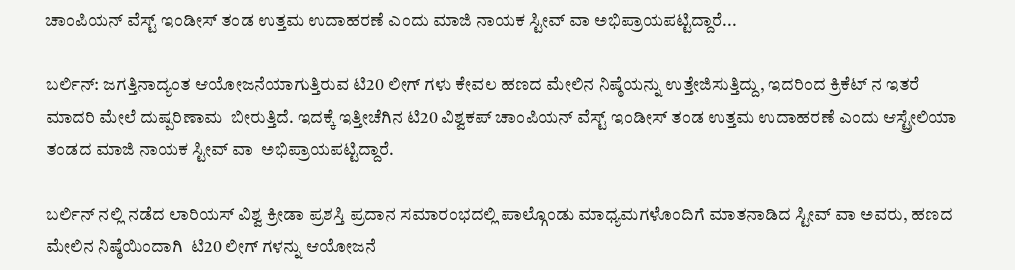ಚಾಂಪಿಯನ್ ವೆಸ್ಟ್ ಇಂಡೀಸ್ ತಂಡ ಉತ್ತಮ ಉದಾಹರಣೆ ಎಂದು ಮಾಜಿ ನಾಯಕ ಸ್ಟೀವ್ ವಾ ಅಭಿಪ್ರಾಯಪಟ್ಟಿದ್ದಾರೆ...

ಬರ್ಲಿನ್: ಜಗತ್ತಿನಾದ್ಯಂತ ಆಯೋಜನೆಯಾಗುತ್ತಿರುವ ಟಿ20 ಲೀಗ್ ಗಳು ಕೇವಲ ಹಣದ ಮೇಲಿನ ನಿಷ್ಠೆಯನ್ನು ಉತ್ತೇಜಿಸುತ್ತಿದ್ದು, ಇದರಿಂದ ಕ್ರಿಕೆಟ್ ನ ಇತರೆ ಮಾದರಿ ಮೇಲೆ ದುಷ್ಪರಿಣಾಮ  ಬೀರುತ್ತಿದೆ. ಇದಕ್ಕೆ ಇತ್ತೀಚೆಗಿನ ಟಿ20 ವಿಶ್ವಕಪ್ ಚಾಂಪಿಯನ್ ವೆಸ್ಟ್ ಇಂಡೀಸ್ ತಂಡ ಉತ್ತಮ ಉದಾಹರಣೆ ಎಂದು ಆಸ್ಟ್ರೇಲಿಯಾ ತಂಡದ ಮಾಜಿ ನಾಯಕ ಸ್ಟೀವ್ ವಾ  ಅಭಿಪ್ರಾಯಪಟ್ಟಿದ್ದಾರೆ.

ಬರ್ಲಿನ್ ನಲ್ಲಿ ನಡೆದ ಲಾರಿಯಸ್ ವಿಶ್ವ ಕ್ರೀಡಾ ಪ್ರಶಸ್ತಿ ಪ್ರದಾನ ಸಮಾರಂಭದಲ್ಲಿ ಪಾಲ್ಗೊಂಡು ಮಾಧ್ಯಮಗಳೊಂದಿಗೆ ಮಾತನಾಡಿದ ಸ್ಟೀವ್ ವಾ ಅವರು, ಹಣದ ಮೇಲಿನ ನಿಷ್ಠೆಯಿಂದಾಗಿ  ಟಿ20 ಲೀಗ್ ಗಳನ್ನು ಆಯೋಜನೆ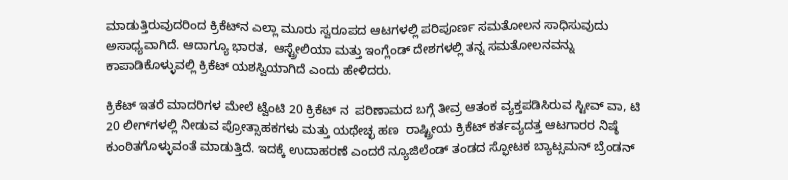ಮಾಡುತ್ತಿರುವುದರಿಂದ ಕ್ರಿಕೆಟ್‌ನ ಎಲ್ಲಾ ಮೂರು ಸ್ವರೂಪದ ಆಟಗಳಲ್ಲಿ ಪರಿಪೂರ್ಣ ಸಮತೋಲನ ಸಾಧಿಸುವುದು ಅಸಾಧ್ಯವಾಗಿದೆ. ಆದಾಗ್ಯೂ ಭಾರತ,  ಆಸ್ಟ್ರೇಲಿಯಾ ಮತ್ತು ಇಂಗ್ಲೆಂಡ್ ದೇಶಗಳಲ್ಲಿ ತನ್ನ ಸಮತೋಲನವನ್ನು ಕಾಪಾಡಿಕೊಳ್ಳುವಲ್ಲಿ ಕ್ರಿಕೆಟ್ ಯಶಸ್ವಿಯಾಗಿದೆ ಎಂದು ಹೇಳಿದರು.

ಕ್ರಿಕೆಟ್ ಇತರೆ ಮಾದರಿಗಳ ಮೇಲೆ ಟ್ವೆಂಟಿ 20 ಕ್ರಿಕೆಟ್ ನ  ಪರಿಣಾಮದ ಬಗ್ಗೆ ತೀವ್ರ ಆತಂಕ ವ್ಯಕ್ತಪಡಿಸಿರುವ ಸ್ಟೀವ್ ವಾ, ಟಿ 20 ಲೀಗ್‌ಗಳಲ್ಲಿ ನೀಡುವ ಪ್ರೋತ್ಸಾಹಕಗಳು ಮತ್ತು ಯಥೇಚ್ಛ ಹಣ  ರಾಷ್ಟ್ರೀಯ ಕ್ರಿಕೆಟ್ ಕರ್ತವ್ಯದತ್ತ ಆಟಗಾರರ ನಿಷ್ಠೆ ಕುಂಠಿತಗೊಳ್ಳುವಂತೆ ಮಾಡುತ್ತಿದೆ. ಇದಕ್ಕೆ ಉದಾಹರಣೆ ಎಂದರೆ ನ್ಯೂಜಿಲೆಂಡ್ ತಂಡದ ಸ್ಫೋಟಕ ಬ್ಯಾಟ್ಸಮನ್ ಬ್ರೆಂಡನ್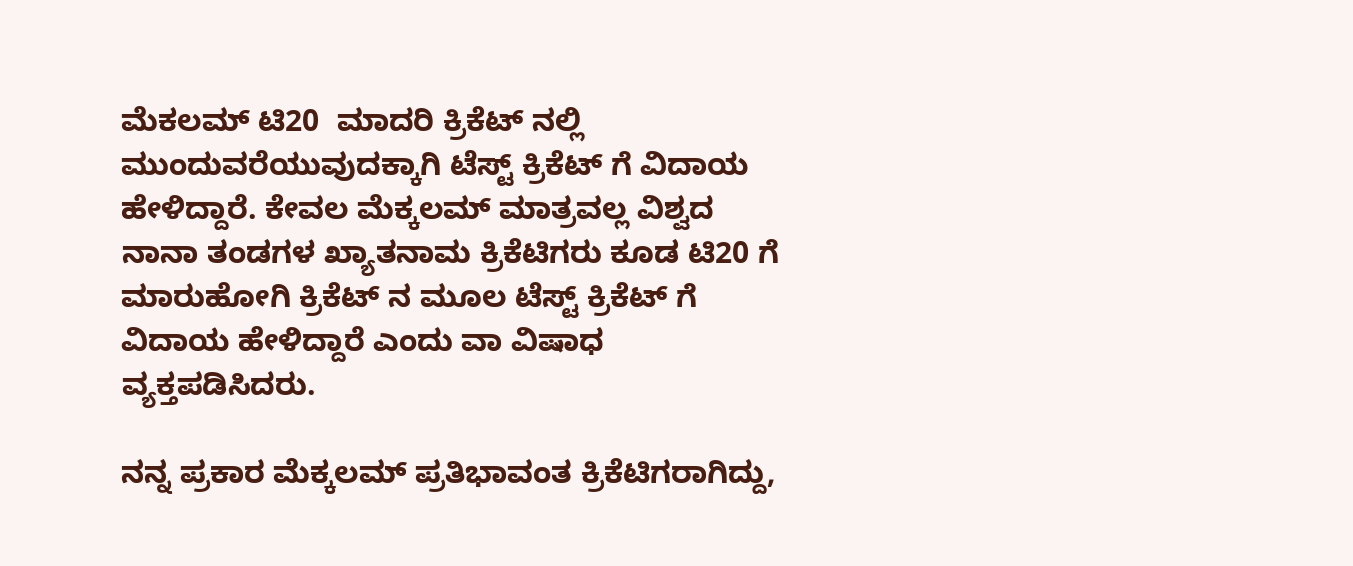ಮೆಕಲಮ್ ಟಿ20  ಮಾದರಿ ಕ್ರಿಕೆಟ್ ನಲ್ಲಿ ಮುಂದುವರೆಯುವುದಕ್ಕಾಗಿ ಟೆಸ್ಟ್ ಕ್ರಿಕೆಟ್ ಗೆ ವಿದಾಯ ಹೇಳಿದ್ದಾರೆ. ಕೇವಲ ಮೆಕ್ಕಲಮ್ ಮಾತ್ರವಲ್ಲ ವಿಶ್ವದ ನಾನಾ ತಂಡಗಳ ಖ್ಯಾತನಾಮ ಕ್ರಿಕೆಟಿಗರು ಕೂಡ ಟಿ20 ಗೆ  ಮಾರುಹೋಗಿ ಕ್ರಿಕೆಟ್ ನ ಮೂಲ ಟೆಸ್ಟ್ ಕ್ರಿಕೆಟ್ ಗೆ ವಿದಾಯ ಹೇಳಿದ್ದಾರೆ ಎಂದು ವಾ ವಿಷಾಧ ವ್ಯಕ್ತಪಡಿಸಿದರು.

ನನ್ನ ಪ್ರಕಾರ ಮೆಕ್ಕಲಮ್ ಪ್ರತಿಭಾವಂತ ಕ್ರಿಕೆಟಿಗರಾಗಿದ್ದು,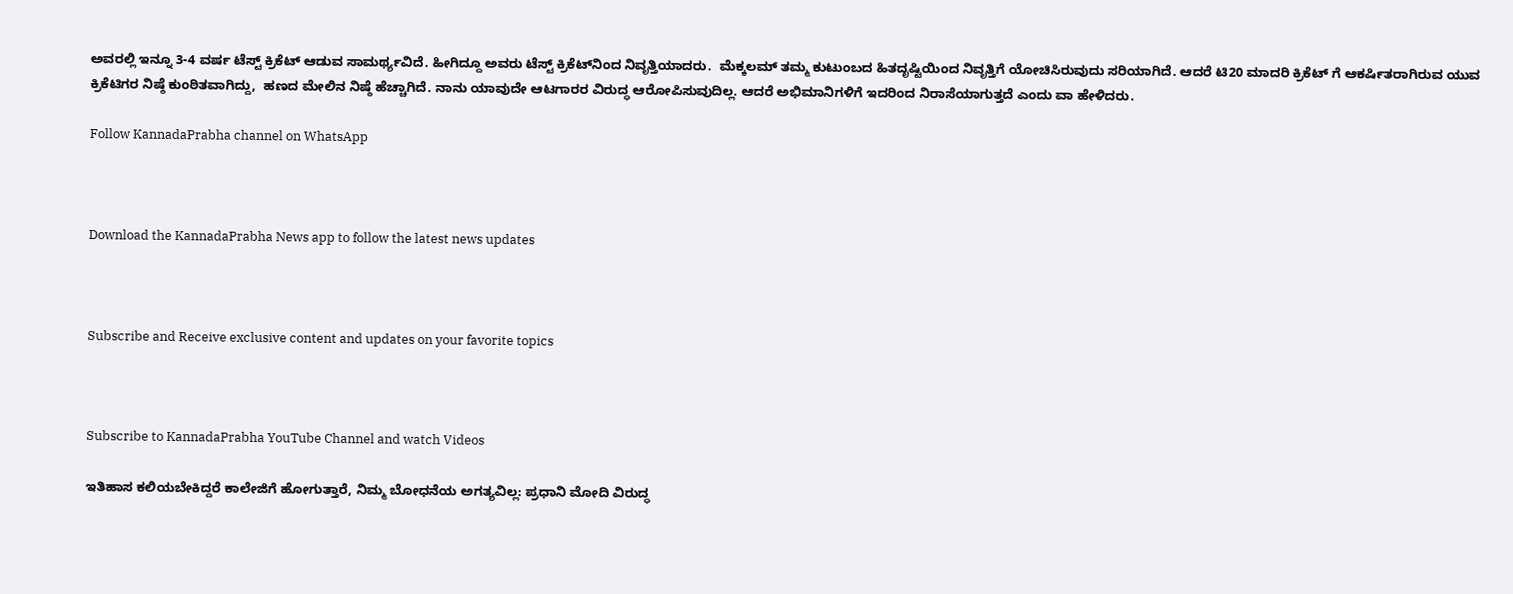ಅವರಲ್ಲಿ ಇನ್ನೂ 3-4 ವರ್ಷ ಟೆಸ್ಟ್ ಕ್ರಿಕೆಟ್ ಆಡುವ ಸಾಮರ್ಥ್ಯವಿದೆ. ಹೀಗಿದ್ದೂ ಅವರು ಟೆಸ್ಟ್ ಕ್ರಿಕೆಟ್‌ನಿಂದ ನಿವೃತ್ತಿಯಾದರು.  ಮೆಕ್ಕಲಮ್ ತಮ್ಮ ಕುಟುಂಬದ ಹಿತದೃಷ್ಟಿಯಿಂದ ನಿವೃತ್ತಿಗೆ ಯೋಚಿಸಿರುವುದು ಸರಿಯಾಗಿದೆ. ಆದರೆ ಟಿ20 ಮಾದರಿ ಕ್ರಿಕೆಟ್ ಗೆ ಆಕರ್ಷಿತರಾಗಿರುವ ಯುವ ಕ್ರಿಕೆಟಿಗರ ನಿಷ್ಠೆ ಕುಂಠಿತವಾಗಿದ್ದು,  ಹಣದ ಮೇಲಿನ ನಿಷ್ಠೆ ಹೆಚ್ಚಾಗಿದೆ. ನಾನು ಯಾವುದೇ ಆಟಗಾರರ ವಿರುದ್ಧ ಆರೋಪಿಸುವುದಿಲ್ಲ. ಆದರೆ ಅಭಿಮಾನಿಗಳಿಗೆ ಇದರಿಂದ ನಿರಾಸೆಯಾಗುತ್ತದೆ ಎಂದು ವಾ ಹೇಳಿದರು.

Follow KannadaPrabha channel on WhatsApp



Download the KannadaPrabha News app to follow the latest news updates



Subscribe and Receive exclusive content and updates on your favorite topics



Subscribe to KannadaPrabha YouTube Channel and watch Videos

ಇತಿಹಾಸ ಕಲಿಯಬೇಕಿದ್ದರೆ ಕಾಲೇಜಿಗೆ ಹೋಗುತ್ತಾರೆ, ನಿಮ್ಮ ಬೋಧನೆಯ ಅಗತ್ಯವಿಲ್ಲ: ಪ್ರಧಾನಿ ಮೋದಿ ವಿರುದ್ಧ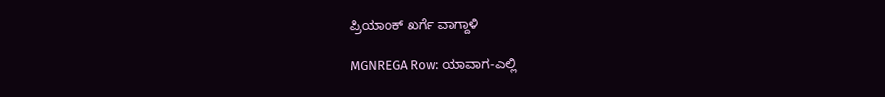ಪ್ರಿಯಾಂಕ್ ಖರ್ಗೆ ವಾಗ್ದಾಳಿ

MGNREGA Row: ಯಾವಾಗ-ಎಲ್ಲಿ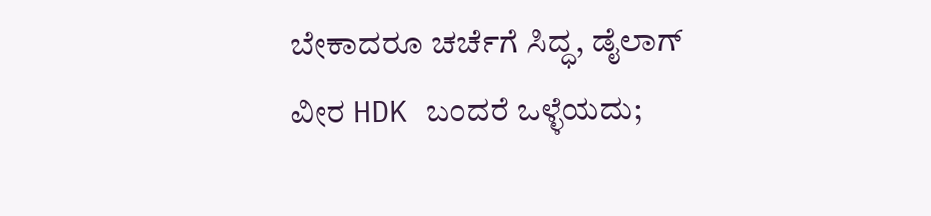ಬೇಕಾದರೂ ಚರ್ಚೆಗೆ ಸಿದ್ಧ, ಡೈಲಾಗ್‌ ವೀರ HDK ಬಂದರೆ ಒಳ್ಳೆಯದು;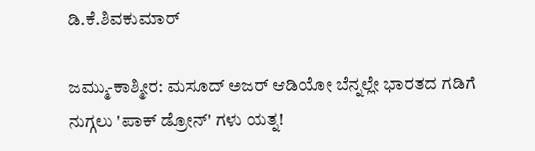ಡಿ.ಕೆ.ಶಿವಕುಮಾರ್

ಜಮ್ಮು-ಕಾಶ್ಮೀರ: ಮಸೂದ್ ಅಜರ್ ಆಡಿಯೋ ಬೆನ್ನಲ್ಲೇ ಭಾರತದ ಗಡಿಗೆ ನುಗ್ಗಲು 'ಪಾಕ್ ಡ್ರೋನ್' ಗಳು ಯತ್ನ!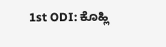1st ODI: ಕೊಹ್ಲಿ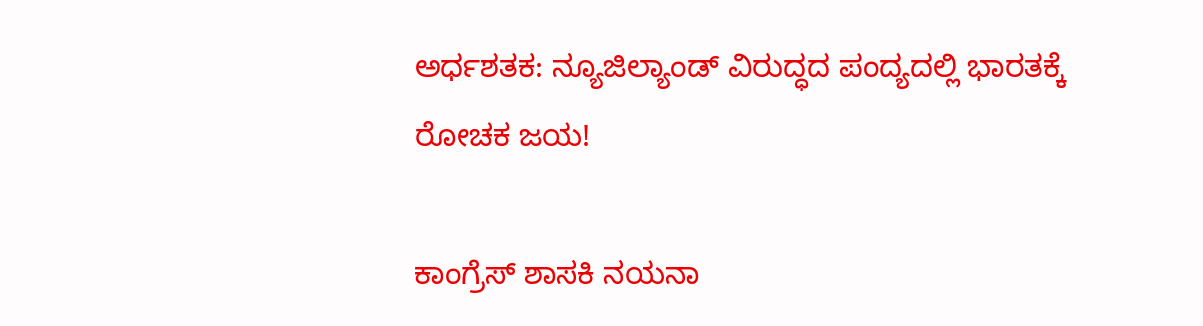ಅರ್ಧಶತಕ: ನ್ಯೂಜಿಲ್ಯಾಂಡ್ ವಿರುದ್ಧದ ಪಂದ್ಯದಲ್ಲಿ ಭಾರತಕ್ಕೆ ರೋಚಕ ಜಯ!

ಕಾಂಗ್ರೆಸ್ ಶಾಸಕಿ ನಯನಾ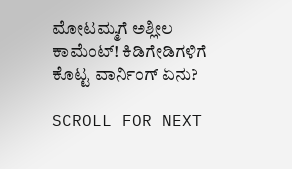ಮೋಟಮ್ಮಗೆ ಅಶ್ಲೀಲ ಕಾಮೆಂಟ್! ಕಿಡಿಗೇಡಿಗಳಿಗೆ ಕೊಟ್ಟ ವಾರ್ನಿಂಗ್ ಏನು?

SCROLL FOR NEXT